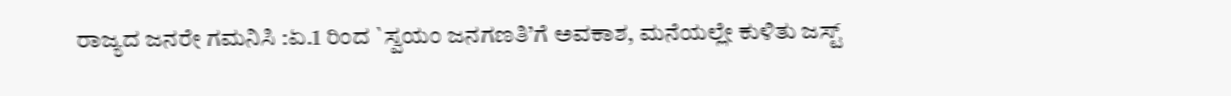ರಾಜ್ಯದ ಜನರೇ ಗಮನಿಸಿ :ಏ.1 ರಿಂದ `ಸ್ವಯಂ ಜನಗಣತಿ’ಗೆ ಅವಕಾಶ, ಮನೆಯಲ್ಲೇ ಕುಳಿತು ಜಸ್ಟ್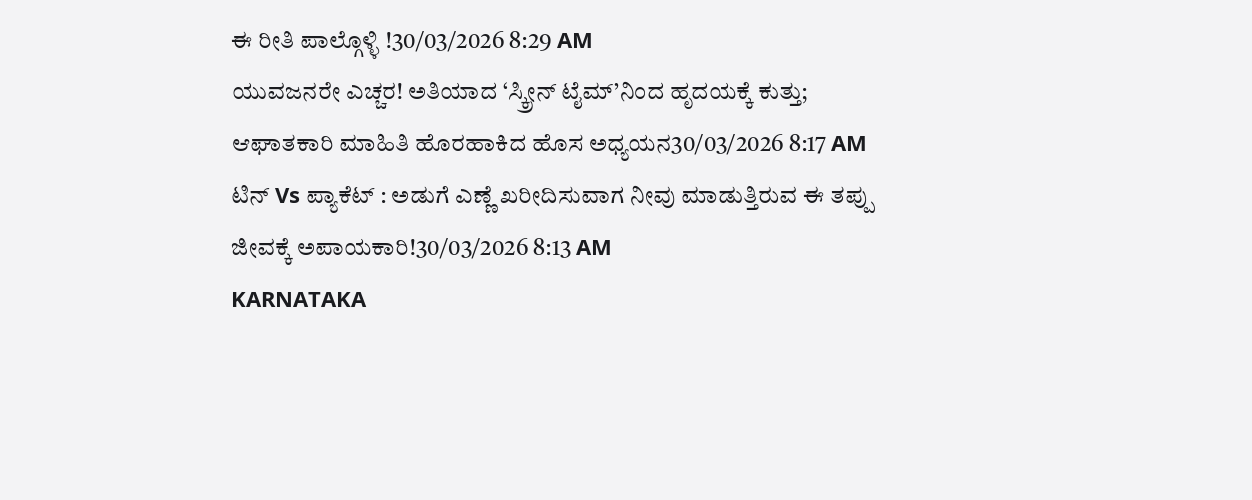ಈ ರೀತಿ ಪಾಲ್ಗೊಳ್ಳಿ !30/03/2026 8:29 AM
ಯುವಜನರೇ ಎಚ್ಚರ! ಅತಿಯಾದ ‘ಸ್ಕ್ರೀನ್ ಟೈಮ್’ನಿಂದ ಹೃದಯಕ್ಕೆ ಕುತ್ತು; ಆಘಾತಕಾರಿ ಮಾಹಿತಿ ಹೊರಹಾಕಿದ ಹೊಸ ಅಧ್ಯಯನ30/03/2026 8:17 AM
ಟಿನ್ Vs ಪ್ಯಾಕೆಟ್ : ಅಡುಗೆ ಎಣ್ಣೆ ಖರೀದಿಸುವಾಗ ನೀವು ಮಾಡುತ್ತಿರುವ ಈ ತಪ್ಪು ಜೀವಕ್ಕೆ ಅಪಾಯಕಾರಿ!30/03/2026 8:13 AM
KARNATAKA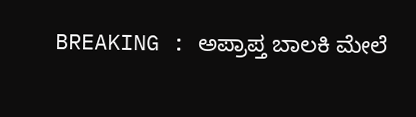BREAKING : ಅಪ್ರಾಪ್ತ ಬಾಲಕಿ ಮೇಲೆ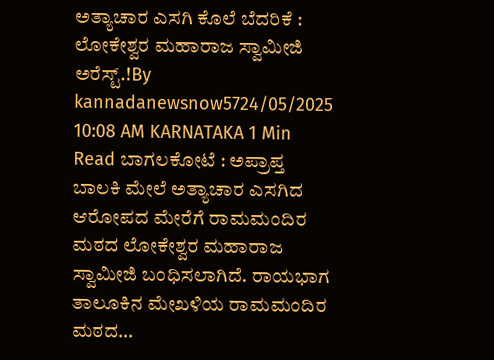ಅತ್ಯಾಚಾರ ಎಸಗಿ ಕೊಲೆ ಬೆದರಿಕೆ : ಲೋಕೇಶ್ವರ ಮಹಾರಾಜ ಸ್ವಾಮೀಜಿ ಅರೆಸ್ಟ್.!By kannadanewsnow5724/05/2025 10:08 AM KARNATAKA 1 Min Read ಬಾಗಲಕೋಟೆ : ಅಪ್ರಾಪ್ತ ಬಾಲಕಿ ಮೇಲೆ ಅತ್ಯಾಚಾರ ಎಸಗಿದ ಆರೋಪದ ಮೇರೆಗೆ ರಾಮಮಂದಿರ ಮಠದ ಲೋಕೇಶ್ವರ ಮಹಾರಾಜ ಸ್ವಾಮೀಜಿ ಬಂಧಿಸಲಾಗಿದೆ. ರಾಯಭಾಗ ತಾಲೂಕಿನ ಮೇಖಳಿಯ ರಾಮಮಂದಿರ ಮಠದ…